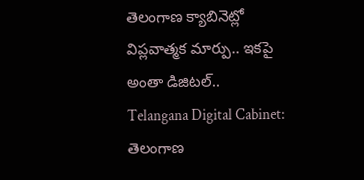తెలంగాణ క్యాబినెట్లో విప్లవాత్మక మార్పు.. ఇకపై అంతా డిజిటల్..
Telangana Digital Cabinet: తెలంగాణ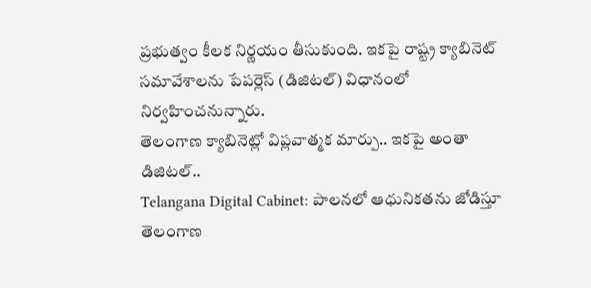ప్రభుత్వం కీలక నిర్ణయం తీసుకుంది. ఇకపై రాష్ట్ర క్యాబినెట్ సమావేశాలను పేపర్లెస్ (డిజిటల్) విధానంలో నిర్వహించనున్నారు.
తెలంగాణ క్యాబినెట్లో విప్లవాత్మక మార్పు.. ఇకపై అంతా డిజిటల్..
Telangana Digital Cabinet: పాలనలో ఆధునికతను జోడిస్తూ తెలంగాణ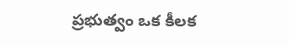ప్రభుత్వం ఒక కీలక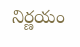నిర్ణయం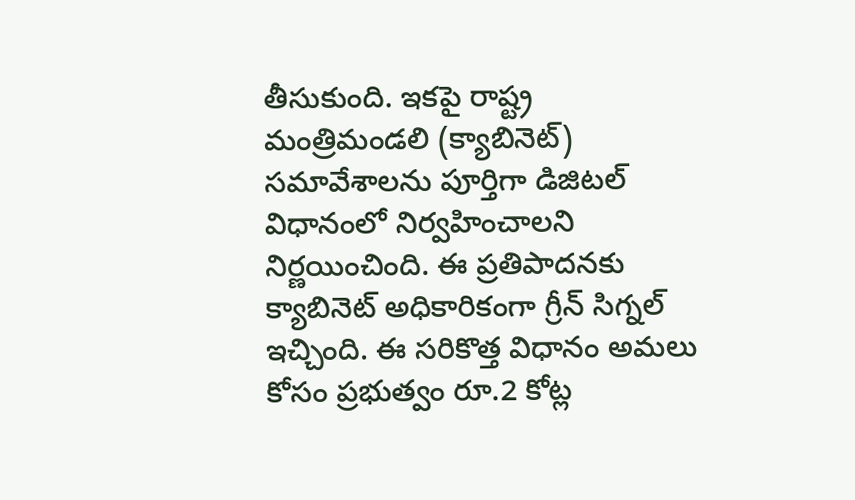తీసుకుంది. ఇకపై రాష్ట్ర మంత్రిమండలి (క్యాబినెట్) సమావేశాలను పూర్తిగా డిజిటల్ విధానంలో నిర్వహించాలని నిర్ణయించింది. ఈ ప్రతిపాదనకు క్యాబినెట్ అధికారికంగా గ్రీన్ సిగ్నల్ ఇచ్చింది. ఈ సరికొత్త విధానం అమలు కోసం ప్రభుత్వం రూ.2 కోట్ల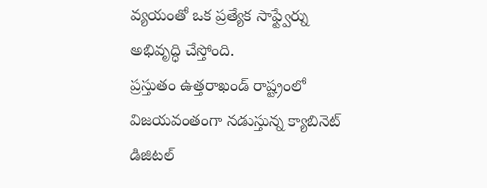వ్యయంతో ఒక ప్రత్యేక సాఫ్ట్వేర్ను అభివృద్ధి చేస్తోంది.
ప్రస్తుతం ఉత్తరాఖండ్ రాష్ట్రంలో విజయవంతంగా నడుస్తున్న క్యాబినెట్ డిజిటల్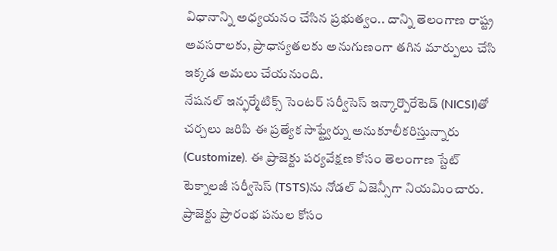విధానాన్ని అధ్యయనం చేసిన ప్రభుత్వం.. దాన్ని తెలంగాణ రాష్ట్ర అవసరాలకు, ప్రాధాన్యతలకు అనుగుణంగా తగిన మార్పులు చేసి ఇక్కడ అమలు చేయనుంది.
నేషనల్ ఇన్ఫర్మేటిక్స్ సెంటర్ సర్వీసెస్ ఇన్కార్పొరేటెడ్ (NICSI)తో చర్చలు జరిపి ఈ ప్రత్యేక సాఫ్ట్వేర్ను అనుకూలీకరిస్తున్నారు (Customize). ఈ ప్రాజెక్టు పర్యవేక్షణ కోసం తెలంగాణ స్టేట్ టెక్నాలజీ సర్వీసెస్ (TSTS)ను నోడల్ ఏజెన్సీగా నియమించారు. ప్రాజెక్టు ప్రారంభ పనుల కోసం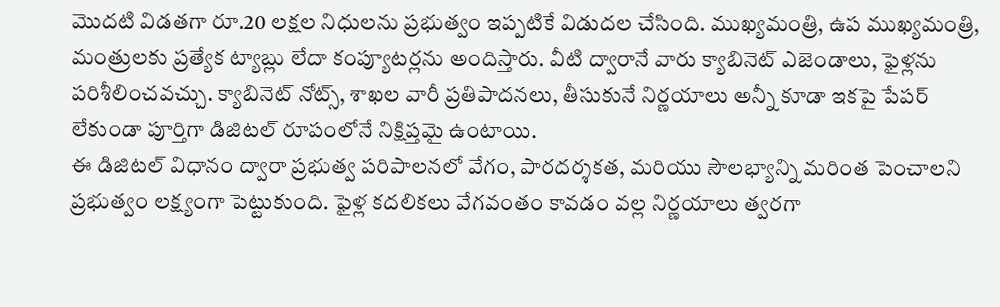మొదటి విడతగా రూ.20 లక్షల నిధులను ప్రభుత్వం ఇప్పటికే విడుదల చేసింది. ముఖ్యమంత్రి, ఉప ముఖ్యమంత్రి, మంత్రులకు ప్రత్యేక ట్యాబ్లు లేదా కంప్యూటర్లను అందిస్తారు. వీటి ద్వారానే వారు క్యాబినెట్ ఎజెండాలు, ఫైళ్లను పరిశీలించవచ్చు. క్యాబినెట్ నోట్స్, శాఖల వారీ ప్రతిపాదనలు, తీసుకునే నిర్ణయాలు అన్నీ కూడా ఇకపై పేపర్ లేకుండా పూర్తిగా డిజిటల్ రూపంలోనే నిక్షిప్తమై ఉంటాయి.
ఈ డిజిటల్ విధానం ద్వారా ప్రభుత్వ పరిపాలనలో వేగం, పారదర్శకత, మరియు సౌలభ్యాన్ని మరింత పెంచాలని ప్రభుత్వం లక్ష్యంగా పెట్టుకుంది. ఫైళ్ల కదలికలు వేగవంతం కావడం వల్ల నిర్ణయాలు త్వరగా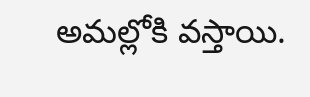అమల్లోకి వస్తాయి.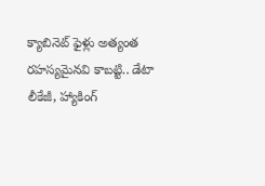క్యాబినెట్ ఫైళ్లు అత్యంత రహస్యమైనవి కాబట్టి.. డేటా లీకేజీ, హ్యాకింగ్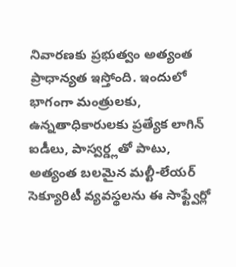నివారణకు ప్రభుత్వం అత్యంత ప్రాధాన్యత ఇస్తోంది. ఇందులో భాగంగా మంత్రులకు, ఉన్నతాధికారులకు ప్రత్యేక లాగిన్ ఐడీలు, పాస్వర్డ్లతో పాటు, అత్యంత బలమైన మల్టీ-లేయర్ సెక్యూరిటీ వ్యవస్థలను ఈ సాఫ్ట్వేర్లో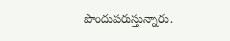పొందుపరుస్తున్నారు.